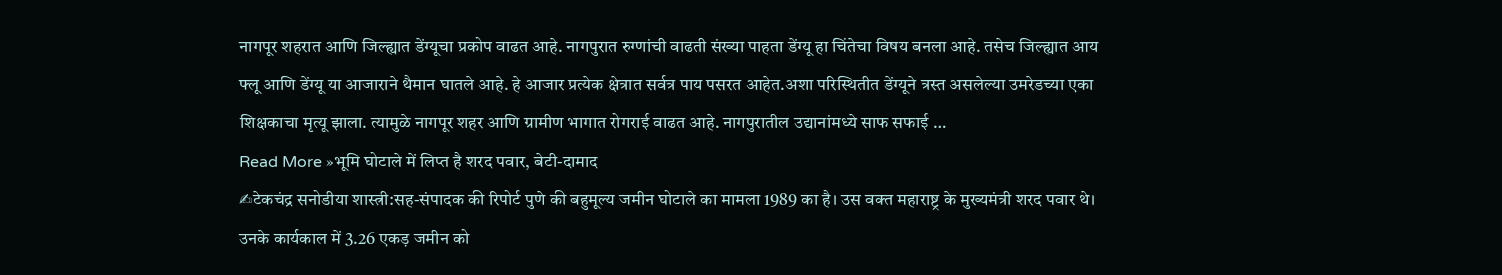नागपूर शहरात आणि जिल्ह्यात डेंग्यूचा प्रकोप वाढत आहे. नागपुरात रुग्णांची वाढती संख्या पाहता डेंग्यू हा चिंतेचा विषय बनला आहे. तसेच जिल्ह्यात आय फ्लू आणि डेंग्यू या आजाराने थैमान घातले आहे. हे आजार प्रत्येक क्षेत्रात सर्वत्र पाय पसरत आहेत.अशा परिस्थितीत डेंग्यूने त्रस्त असलेल्या उमरेडच्या एका शिक्षकाचा मृत्यू झाला. त्यामुळे नागपूर शहर आणि ग्रामीण भागात रोगराई वाढत आहे. नागपुरातील उद्यानांमध्ये साफ सफाई …
Read More »भूमि घोटाले में लिप्त है शरद पवार, बेटी-दामाद
✍टेकचंद्र सनोडीया शास्त्री:सह-संपादक की रिपोर्ट पुणे की बहुमूल्य जमीन घोटाले का मामला 1989 का है। उस वक्त महाराष्ट्र के मुख्यमंत्री शरद पवार थे। उनके कार्यकाल में 3.26 एकड़ जमीन को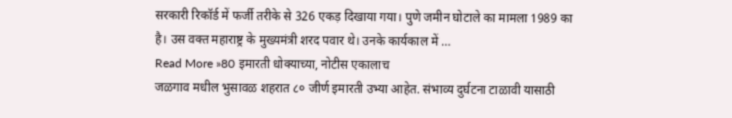सरकारी रिकॉर्ड में फर्जी तरीके से 326 एकड़ दिखाया गया। पुणे जमीन घोटाले का मामला 1989 का है। उस वक्त महाराष्ट्र के मुख्यमंत्री शरद पवार थे। उनके कार्यकाल में …
Read More »80 इमारती धोक्याच्या, नोटीस एकालाच
जळगाव मधील भुसावळ शहरात ८० जीर्ण इमारती उभ्या आहेत. संभाव्य दुर्घटना टाळावी यासाठी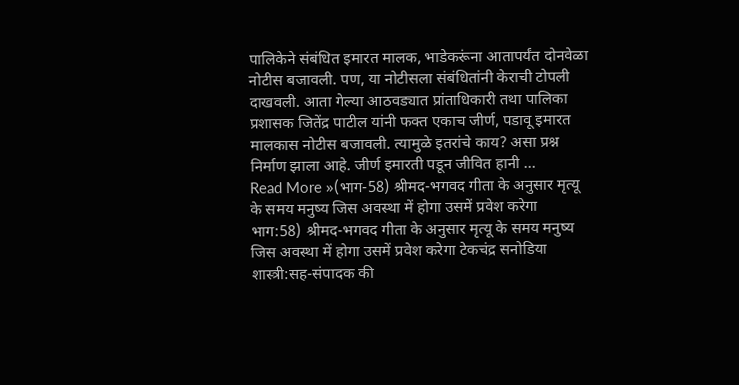पालिकेने संबंधित इमारत मालक, भाडेकरूंना आतापर्यंत दोनवेळा नोटीस बजावली. पण, या नोटीसला संबंधितांनी केराची टोपली दाखवली. आता गेल्या आठवड्यात प्रांताधिकारी तथा पालिका प्रशासक जितेंद्र पाटील यांनी फक्त एकाच जीर्ण, पडावू इमारत मालकास नोटीस बजावली. त्यामुळे इतरांचे काय? असा प्रश्न निर्माण झाला आहे. जीर्ण इमारती पडून जीवित हानी …
Read More »(भाग-58) श्रीमद-भगवद गीता के अनुसार मृत्यू के समय मनुष्य जिस अवस्था में होगा उसमें प्रवेश करेगा
भाग:58) श्रीमद-भगवद गीता के अनुसार मृत्यू के समय मनुष्य जिस अवस्था में होगा उसमें प्रवेश करेगा टेकचंद्र सनोडिया शास्त्री:सह-संपादक की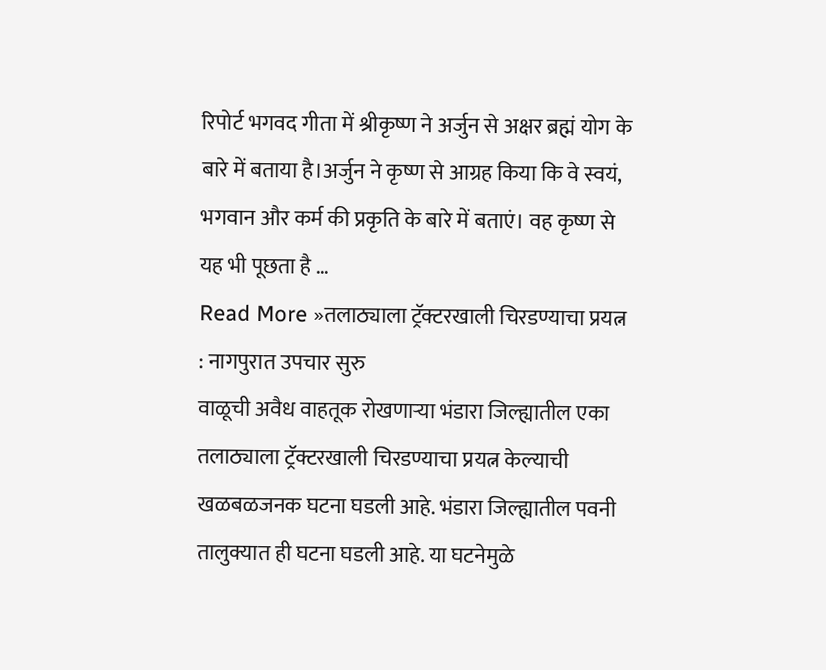रिपोर्ट भगवद गीता में श्रीकृष्ण ने अर्जुन से अक्षर ब्रह्मं योग के बारे में बताया है।अर्जुन ने कृष्ण से आग्रह किया कि वे स्वयं, भगवान और कर्म की प्रकृति के बारे में बताएं। वह कृष्ण से यह भी पूछता है …
Read More »तलाठ्याला ट्रॅक्टरखाली चिरडण्याचा प्रयत्न : नागपुरात उपचार सुरु
वाळूची अवैध वाहतूक रोखणाऱ्या भंडारा जिल्ह्यातील एका तलाठ्याला ट्रॅक्टरखाली चिरडण्याचा प्रयत्न केल्याची खळबळजनक घटना घडली आहे. भंडारा जिल्ह्यातील पवनी तालुक्यात ही घटना घडली आहे. या घटनेमुळे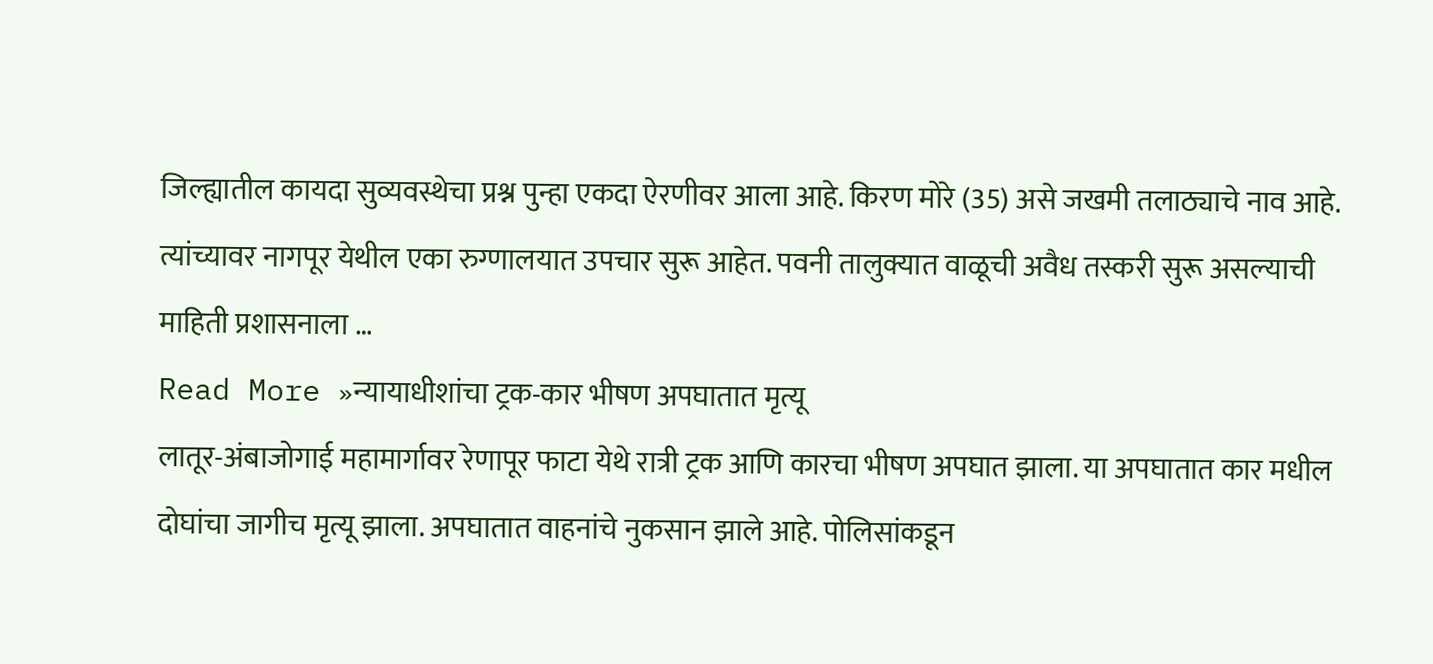जिल्ह्यातील कायदा सुव्यवस्थेचा प्रश्न पुन्हा एकदा ऐरणीवर आला आहे. किरण मोरे (35) असे जखमी तलाठ्याचे नाव आहे. त्यांच्यावर नागपूर येथील एका रुग्णालयात उपचार सुरू आहेत. पवनी तालुक्यात वाळूची अवैध तस्करी सुरू असल्याची माहिती प्रशासनाला …
Read More »न्यायाधीशांचा ट्रक-कार भीषण अपघातात मृत्यू
लातूर-अंबाजोगाई महामार्गावर रेणापूर फाटा येथे रात्री ट्रक आणि कारचा भीषण अपघात झाला. या अपघातात कार मधील दोघांचा जागीच मृत्यू झाला. अपघातात वाहनांचे नुकसान झाले आहे. पोलिसांकडून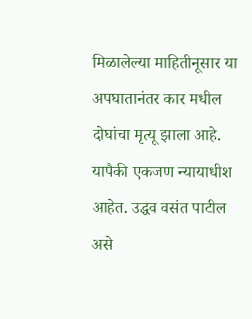मिळालेल्या माहितीनूसार या अपघातानंतर कार मधील दोघांचा मृत्यू झाला आहे. यापैकी एकजण न्यायाधीश आहेत. उद्धव वसंत पाटील असे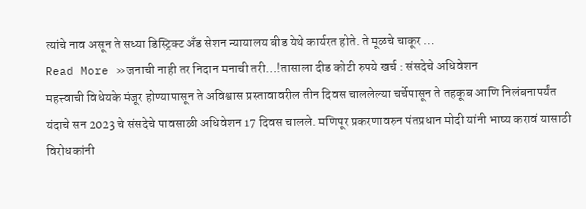त्यांचे नाव असून ते सध्या डिस्ट्रिक्ट अँड सेशन न्यायालय बीड येथे कार्यरत होते. ते मूळचे चाकूर …
Read More »जनाची नाही तर निदान मनाची तरी…!तासाला दीड कोटी रुपये खर्च : संसदेचे अधिवेशन
महत्त्वाची विधेयके मंजूर होण्यापासून ते अविश्वास प्रस्तावावरील तीन दिवस चाललेल्या चर्चेपासून ते तहकूब आणि निलंबनापर्यंत यंदाचे सन 2023 चे संसदेचे पावसाळी अधिवेशन 17 दिवस चालले. मणिपूर प्रकरणावरुन पंतप्रधान मोदी यांनी भाष्य करावं यासाठी विरोधकांनी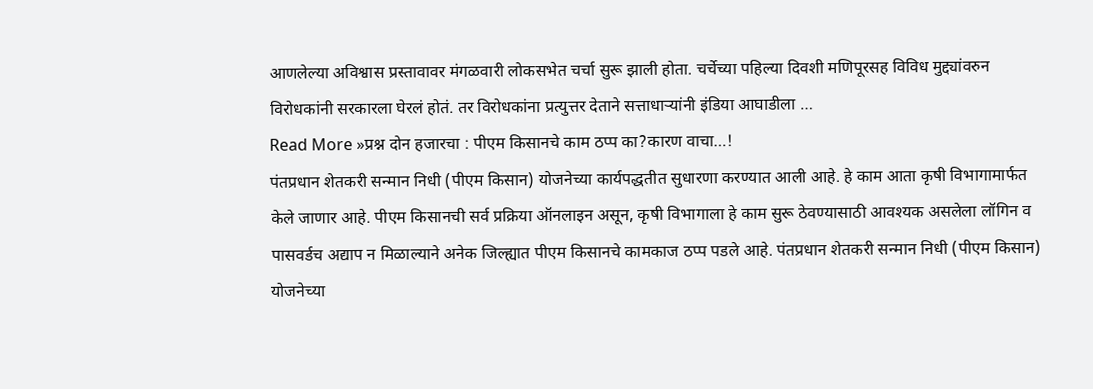आणलेल्या अविश्वास प्रस्तावावर मंगळवारी लोकसभेत चर्चा सुरू झाली होता. चर्चेच्या पहिल्या दिवशी मणिपूरसह विविध मुद्द्यांवरुन विरोधकांनी सरकारला घेरलं होतं. तर विरोधकांना प्रत्युत्तर देताने सत्ताधाऱ्यांनी इंडिया आघाडीला …
Read More »प्रश्न दोन हजारचा : पीएम किसानचे काम ठप्प का?कारण वाचा…!
पंतप्रधान शेतकरी सन्मान निधी (पीएम किसान) योजनेच्या कार्यपद्धतीत सुधारणा करण्यात आली आहे. हे काम आता कृषी विभागामार्फत केले जाणार आहे. पीएम किसानची सर्व प्रक्रिया ऑनलाइन असून, कृषी विभागाला हे काम सुरू ठेवण्यासाठी आवश्यक असलेला लॉगिन व पासवर्डच अद्याप न मिळाल्याने अनेक जिल्ह्यात पीएम किसानचे कामकाज ठप्प पडले आहे. पंतप्रधान शेतकरी सन्मान निधी (पीएम किसान) योजनेच्या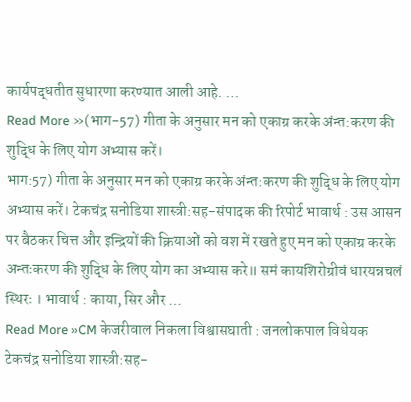कार्यपद्धतीत सुधारणा करण्यात आली आहे. …
Read More »(भाग-57) गीता के अनुसार मन को एकाग्र करके अंन्त:करण की शुद्धि के लिए योग अभ्यास करें।
भाग:57) गीता के अनुसार मन को एकाग्र करके अंन्त:करण की शुद्धि के लिए योग अभ्यास करें। टेकचंद्र सनोडिया शास्त्री:सह-संपादक की रिपोर्ट भावार्थ : उस आसन पर बैठकर चित्त और इन्द्रियों की क्रियाओं को वश में रखते हुए मन को एकाग्र करके अन्तःकरण की शुद्धि के लिए योग का अभ्यास करे॥ समं कायशिरोग्रीवं धारयन्नचलं स्थिरः । भावार्थ : काया, सिर और …
Read More »CM केजरीवाल निकला विश्वासघाती : जनलोकपाल विधेयक
टेकचंद्र सनोडिया शास्त्री:सह-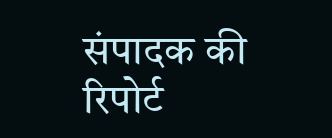संपादक की रिपोर्ट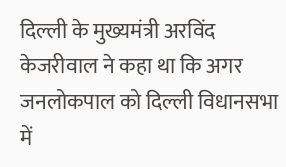दिल्ली के मुख्यमंत्री अरविंद केजरीवाल ने कहा था कि अगर जनलोकपाल को दिल्ली विधानसभा में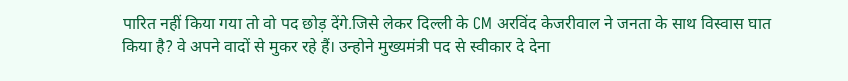पारित नहीं किया गया तो वो पद छोड़ देंगे.जिसे लेकर दिल्ली के CM अरविंद केजरीवाल ने जनता के साथ विस्वास घात किया है? वे अपने वादों से मुकर रहे हैं। उन्होने मुख्यमंत्री पद से स्वीकार दे देना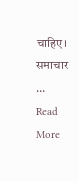चाहिए। समाचार …
Read More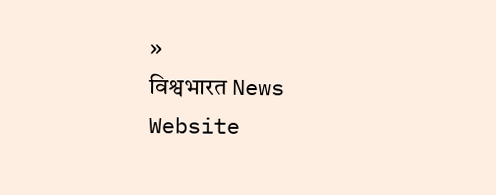»
विश्वभारत News Website